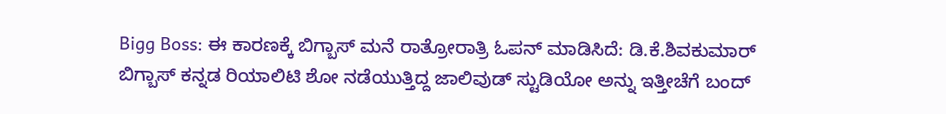Bigg Boss: ಈ ಕಾರಣಕ್ಕೆ ಬಿಗ್ಬಾಸ್ ಮನೆ ರಾತ್ರೋರಾತ್ರಿ ಓಪನ್ ಮಾಡಿಸಿದೆ: ಡಿ.ಕೆ.ಶಿವಕುಮಾರ್
ಬಿಗ್ಬಾಸ್ ಕನ್ನಡ ರಿಯಾಲಿಟಿ ಶೋ ನಡೆಯುತ್ತಿದ್ದ ಜಾಲಿವುಡ್ ಸ್ಟುಡಿಯೋ ಅನ್ನು ಇತ್ತೀಚೆಗೆ ಬಂದ್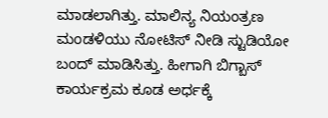ಮಾಡಲಾಗಿತ್ತು. ಮಾಲಿನ್ಯ ನಿಯಂತ್ರಣ ಮಂಡಳಿಯು ನೋಟಿಸ್ ನೀಡಿ ಸ್ಟುಡಿಯೋ ಬಂದ್ ಮಾಡಿಸಿತ್ತು. ಹೀಗಾಗಿ ಬಿಗ್ಬಾಸ್ ಕಾರ್ಯಕ್ರಮ ಕೂಡ ಅರ್ಧಕ್ಕೆ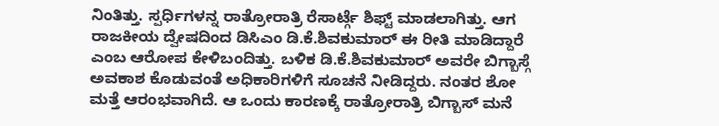ನಿಂತಿತ್ತು. ಸ್ಪರ್ಧಿಗಳನ್ನ ರಾತ್ರೋರಾತ್ರಿ ರೆಸಾರ್ಟ್ಗೆ ಶಿಫ್ಟ್ ಮಾಡಲಾಗಿತ್ತು. ಆಗ ರಾಜಕೀಯ ದ್ವೇಷದಿಂದ ಡಿಸಿಎಂ ಡಿ.ಕೆ.ಶಿವಕುಮಾರ್ ಈ ರೀತಿ ಮಾಡಿದ್ದಾರೆ ಎಂಬ ಆರೋಪ ಕೇಳಿಬಂದಿತ್ತು. ಬಳಿಕ ಡಿ.ಕೆ.ಶಿವಕುಮಾರ್ ಅವರೇ ಬಿಗ್ಬಾಸ್ಗೆ ಅವಕಾಶ ಕೊಡುವಂತೆ ಅಧಿಕಾರಿಗಳಿಗೆ ಸೂಚನೆ ನೀಡಿದ್ದರು. ನಂತರ ಶೋ ಮತ್ತೆ ಆರಂಭವಾಗಿದೆ. ಆ ಒಂದು ಕಾರಣಕ್ಕೆ ರಾತ್ರೋರಾತ್ರಿ ಬಿಗ್ಬಾಸ್ ಮನೆ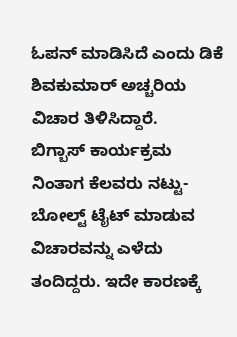ಓಪನ್ ಮಾಡಿಸಿದೆ ಎಂದು ಡಿಕೆ ಶಿವಕುಮಾರ್ ಅಚ್ಚರಿಯ ವಿಚಾರ ತಿಳಿಸಿದ್ದಾರೆ.
ಬಿಗ್ಬಾಸ್ ಕಾರ್ಯಕ್ರಮ ನಿಂತಾಗ ಕೆಲವರು ನಟ್ಟು-ಬೋಲ್ಟ್ ಟೈಟ್ ಮಾಡುವ ವಿಚಾರವನ್ನು ಎಳೆದು ತಂದಿದ್ದರು. ಇದೇ ಕಾರಣಕ್ಕೆ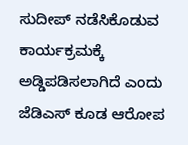ಸುದೀಪ್ ನಡೆಸಿಕೊಡುವ ಕಾರ್ಯಕ್ರಮಕ್ಕೆ ಅಡ್ಡಿಪಡಿಸಲಾಗಿದೆ ಎಂದು ಜೆಡಿಎಸ್ ಕೂಡ ಆರೋಪ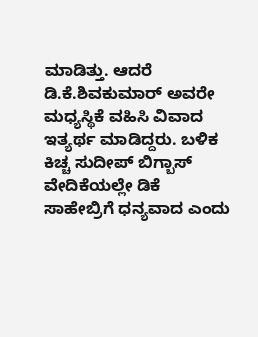ಮಾಡಿತ್ತು. ಆದರೆ ಡಿ.ಕೆ.ಶಿವಕುಮಾರ್ ಅವರೇ ಮಧ್ಯಸ್ಥಿಕೆ ವಹಿಸಿ ವಿವಾದ ಇತ್ಯರ್ಥ ಮಾಡಿದ್ದರು. ಬಳಿಕ ಕಿಚ್ಚ ಸುದೀಪ್ ಬಿಗ್ಬಾಸ್ ವೇದಿಕೆಯಲ್ಲೇ ಡಿಕೆ ಸಾಹೇಬ್ರಿಗೆ ಧನ್ಯವಾದ ಎಂದು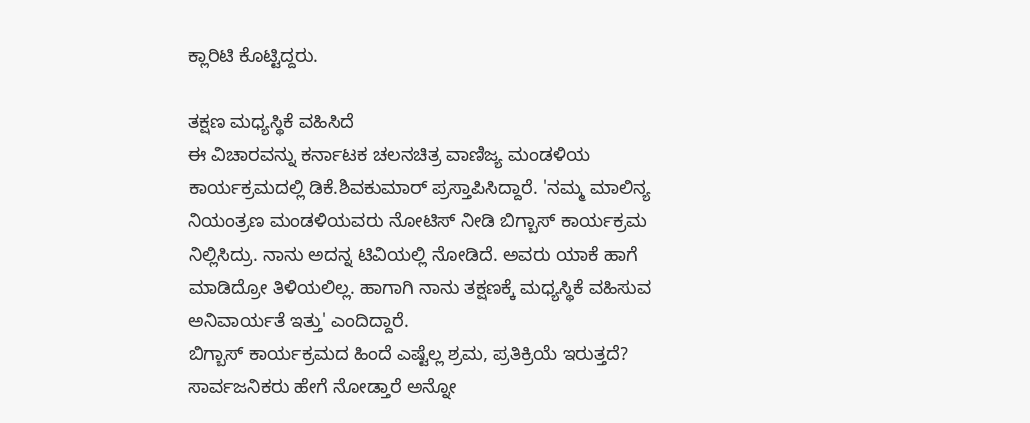ಕ್ಲಾರಿಟಿ ಕೊಟ್ಟಿದ್ದರು.

ತಕ್ಷಣ ಮಧ್ಯಸ್ಥಿಕೆ ವಹಿಸಿದೆ
ಈ ವಿಚಾರವನ್ನು ಕರ್ನಾಟಕ ಚಲನಚಿತ್ರ ವಾಣಿಜ್ಯ ಮಂಡಳಿಯ ಕಾರ್ಯಕ್ರಮದಲ್ಲಿ ಡಿಕೆ.ಶಿವಕುಮಾರ್ ಪ್ರಸ್ತಾಪಿಸಿದ್ದಾರೆ. 'ನಮ್ಮ ಮಾಲಿನ್ಯ ನಿಯಂತ್ರಣ ಮಂಡಳಿಯವರು ನೋಟಿಸ್ ನೀಡಿ ಬಿಗ್ಬಾಸ್ ಕಾರ್ಯಕ್ರಮ ನಿಲ್ಲಿಸಿದ್ರು. ನಾನು ಅದನ್ನ ಟಿವಿಯಲ್ಲಿ ನೋಡಿದೆ. ಅವರು ಯಾಕೆ ಹಾಗೆ ಮಾಡಿದ್ರೋ ತಿಳಿಯಲಿಲ್ಲ. ಹಾಗಾಗಿ ನಾನು ತಕ್ಷಣಕ್ಕೆ ಮಧ್ಯಸ್ಥಿಕೆ ವಹಿಸುವ ಅನಿವಾರ್ಯತೆ ಇತ್ತು' ಎಂದಿದ್ದಾರೆ.
ಬಿಗ್ಬಾಸ್ ಕಾರ್ಯಕ್ರಮದ ಹಿಂದೆ ಎಷ್ಟೆಲ್ಲ ಶ್ರಮ, ಪ್ರತಿಕ್ರಿಯೆ ಇರುತ್ತದೆ? ಸಾರ್ವಜನಿಕರು ಹೇಗೆ ನೋಡ್ತಾರೆ ಅನ್ನೋ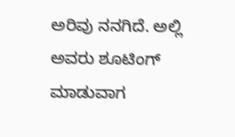ಅರಿವು ನನಗಿದೆ. ಅಲ್ಲಿ ಅವರು ಶೂಟಿಂಗ್ ಮಾಡುವಾಗ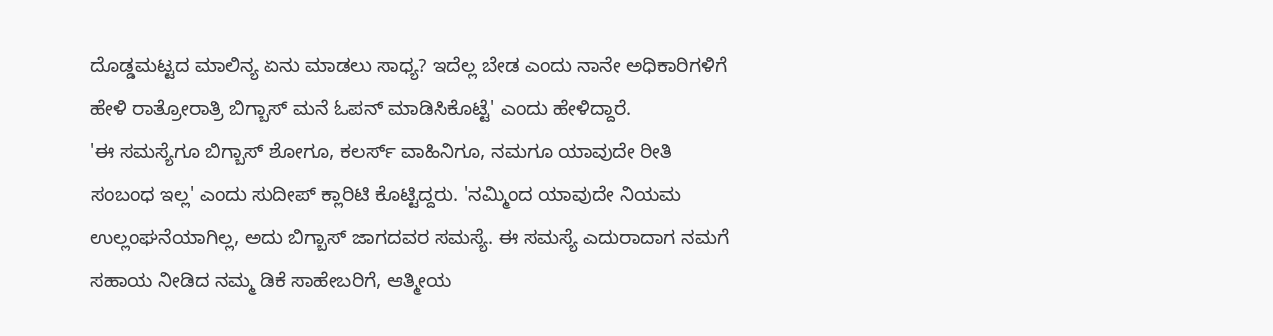ದೊಡ್ಡಮಟ್ಟದ ಮಾಲಿನ್ಯ ಏನು ಮಾಡಲು ಸಾಧ್ಯ? ಇದೆಲ್ಲ ಬೇಡ ಎಂದು ನಾನೇ ಅಧಿಕಾರಿಗಳಿಗೆ ಹೇಳಿ ರಾತ್ರೋರಾತ್ರಿ ಬಿಗ್ಬಾಸ್ ಮನೆ ಓಪನ್ ಮಾಡಿಸಿಕೊಟ್ಟೆ' ಎಂದು ಹೇಳಿದ್ದಾರೆ.
'ಈ ಸಮಸ್ಯೆಗೂ ಬಿಗ್ಬಾಸ್ ಶೋಗೂ, ಕಲರ್ಸ್ ವಾಹಿನಿಗೂ, ನಮಗೂ ಯಾವುದೇ ರೀತಿ ಸಂಬಂಧ ಇಲ್ಲ' ಎಂದು ಸುದೀಪ್ ಕ್ಲಾರಿಟಿ ಕೊಟ್ಟಿದ್ದರು. 'ನಮ್ಮಿಂದ ಯಾವುದೇ ನಿಯಮ ಉಲ್ಲಂಘನೆಯಾಗಿಲ್ಲ, ಅದು ಬಿಗ್ಬಾಸ್ ಜಾಗದವರ ಸಮಸ್ಯೆ. ಈ ಸಮಸ್ಯೆ ಎದುರಾದಾಗ ನಮಗೆ ಸಹಾಯ ನೀಡಿದ ನಮ್ಮ ಡಿಕೆ ಸಾಹೇಬರಿಗೆ, ಆತ್ಮೀಯ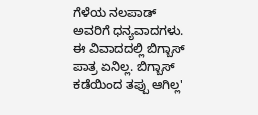ಗೆಳೆಯ ನಲಪಾಡ್ ಅವರಿಗೆ ಧನ್ಯವಾದಗಳು. ಈ ವಿವಾದದಲ್ಲಿ ಬಿಗ್ಬಾಸ್ ಪಾತ್ರ ಏನಿಲ್ಲ. ಬಿಗ್ಬಾಸ್ ಕಡೆಯಿಂದ ತಪ್ಪು ಆಗಿಲ್ಲ'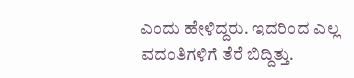ಎಂದು ಹೇಳಿದ್ದರು. ಇದರಿಂದ ಎಲ್ಲ ವದಂತಿಗಳಿಗೆ ತೆರೆ ಬಿದ್ದಿತ್ತು.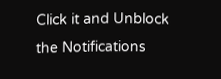Click it and Unblock the Notifications